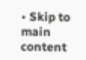• Skip to main content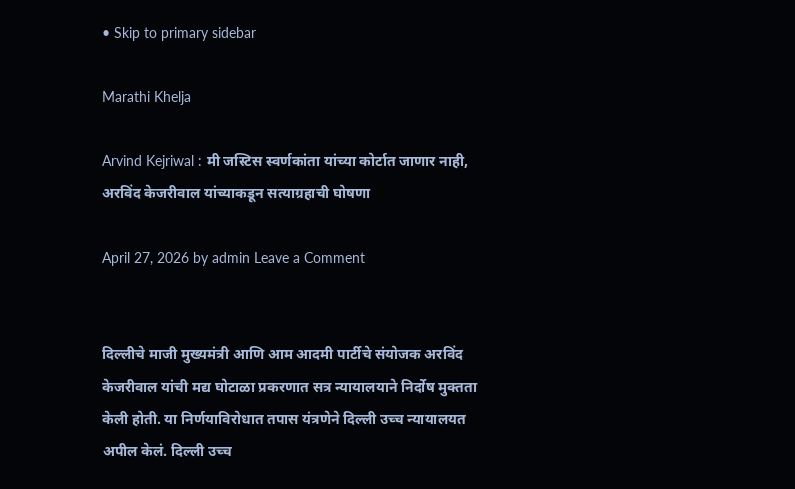• Skip to primary sidebar

Marathi Khelja

Arvind Kejriwal : मी जस्टिस स्वर्णकांता यांच्या कोर्टात जाणार नाही, अरविंद केजरीवाल यांच्याकडून सत्याग्रहाची घोषणा

April 27, 2026 by admin Leave a Comment


दिल्लीचे माजी मुख्यमंत्री आणि आम आदमी पार्टीचे संयोजक अरविंद केजरीवाल यांची मद्य घोटाळा प्रकरणात सत्र न्यायालयाने निर्दोष मुक्तता केली होती. या निर्णयाविरोधात तपास यंत्रणेने दिल्ली उच्च न्यायालयत अपील केलं. दिल्ली उच्च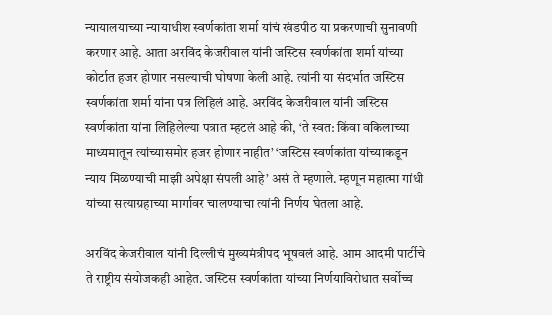न्यायालयाच्या न्यायाधीश स्वर्णकांता शर्मा यांचं खंडपीठ या प्रकरणाची सुनावणी करणार आहे. आता अरविंद केजरीवाल यांनी जस्टिस स्वर्णकांता शर्मा यांच्या कोर्टात हजर होणार नसल्याची घोषणा केली आहे. त्यांनी या संदर्भात जस्टिस स्वर्णकांता शर्मा यांना पत्र लिहिलं आहे. अरविंद केजरीवाल यांनी जस्टिस स्वर्णकांता यांना लिहिलेल्या पत्रात म्हटलं आहे की, ‘ते स्वत: किंवा वकिलाच्या माध्यमातून त्यांच्यासमोर हजर होणार नाहीत’ ‘जस्टिस स्वर्णकांता यांच्याकडून न्याय मिळण्याची माझी अपेक्षा संपली आहे’ असं ते म्हणाले. म्हणून महात्मा गांधी यांच्या सत्याग्रहाच्या मार्गावर चालण्याचा त्यांनी निर्णय घेतला आहे.

अरविंद केजरीवाल यांनी दिल्लीचं मुख्यमंत्रीपद भूषवलं आहे. आम आदमी पार्टीचे ते राष्ट्रीय संयोजकही आहेत. जस्टिस स्वर्णकांता यांच्या निर्णयाविरोधात सर्वोच्च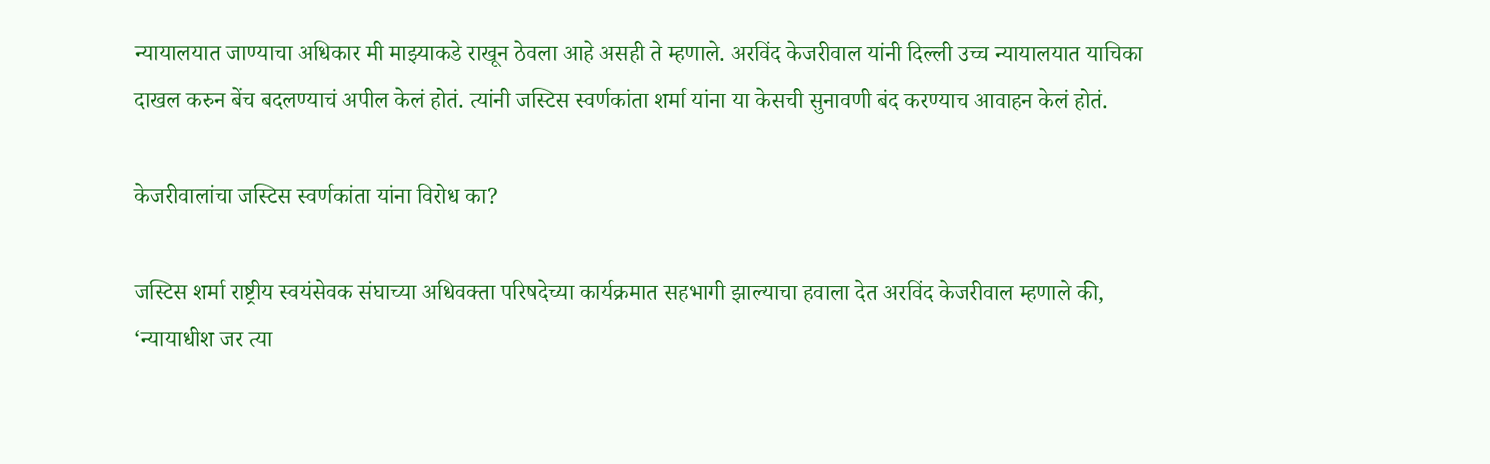न्यायालयात जाण्याचा अधिकार मी माझ्याकडे राखून ठेवला आहे असही ते म्हणाले. अरविंद केजरीवाल यांनी दिल्ली उच्च न्यायालयात याचिका दाखल करुन बेंच बदलण्याचं अपील केलं होतं. त्यांनी जस्टिस स्वर्णकांता शर्मा यांना या केसची सुनावणी बंद करण्याच आवाहन केलं होतं.

केजरीवालांचा जस्टिस स्वर्णकांता यांना विरोध का?

जस्टिस शर्मा राष्ट्रीय स्वयंसेवक संघाच्या अधिवक्ता परिषदेच्या कार्यक्रमात सहभागी झाल्याचा हवाला देत अरविंद केजरीवाल म्हणाले की, ‘न्यायाधीश जर त्या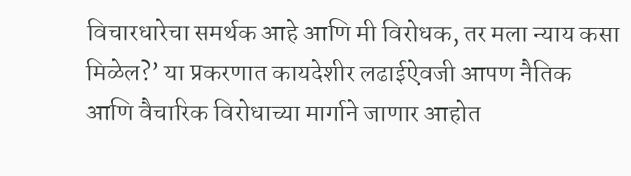विचारधारेचा समर्थक आहे आणि मी विरोधक, तर मला न्याय कसा मिळेल?’ या प्रकरणात कायदेशीर लढाईऐवजी आपण नैतिक आणि वैचारिक विरोधाच्या मार्गाने जाणार आहोत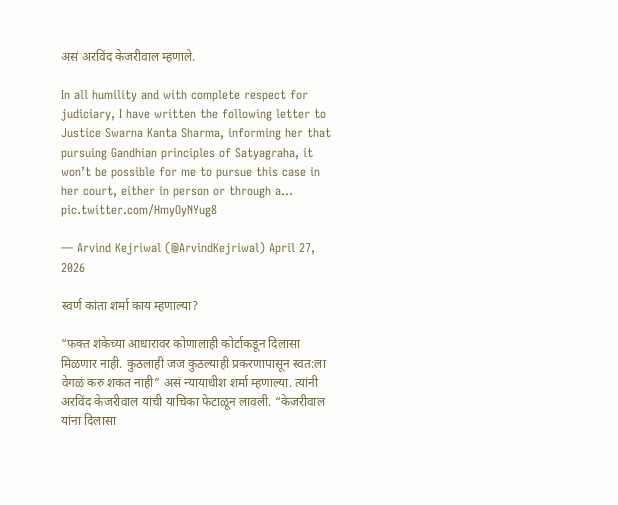असं अरविंद केजरीवाल म्हणाले.

In all humility and with complete respect for judiciary, I have written the following letter to Justice Swarna Kanta Sharma, informing her that pursuing Gandhian principles of Satyagraha, it won’t be possible for me to pursue this case in her court, either in person or through a… pic.twitter.com/HmyOyNYug8

— Arvind Kejriwal (@ArvindKejriwal) April 27, 2026

स्वर्ण कांता शर्मा काय म्हणाल्या?

“फक्त शंकेच्या आधारावर कोणालाही कोर्टाकडून दिलासा मिळणार नाही. कुठलाही जज कुठल्याही प्रकरणापासून स्वत:ला वेगळं करु शकत नाही” असं न्यायाधीश शर्मा म्हणाल्या. त्यांनी अरविंद केजरीवाल यांची याचिका फेटाळून लावली. “केजरीवाल यांना दिलासा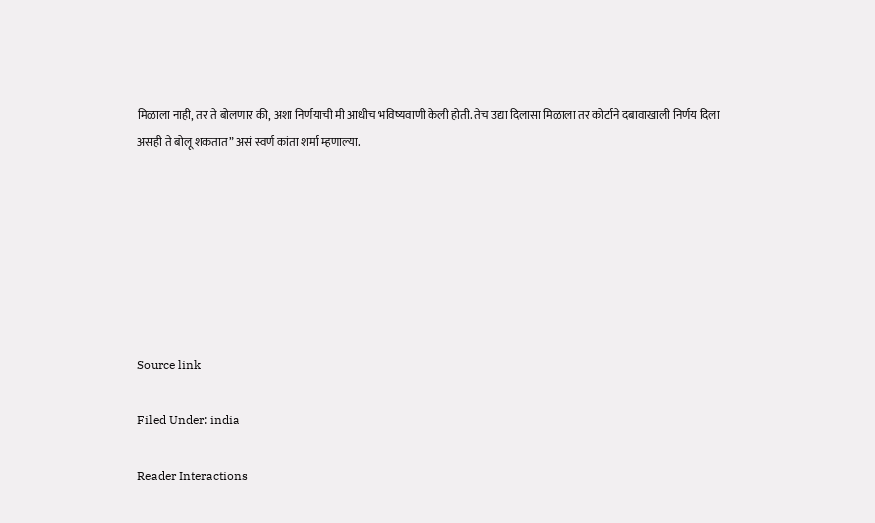मिळाला नाही, तर ते बोलणार की, अशा निर्णयाची मी आधीच भविष्यवाणी केली होती. तेच उद्या दिलासा मिळाला तर कोर्टाने दबावाखाली निर्णय दिला असही ते बोलू शकतात” असं स्वर्ण कांता शर्मा म्हणाल्या.







Source link

Filed Under: india

Reader Interactions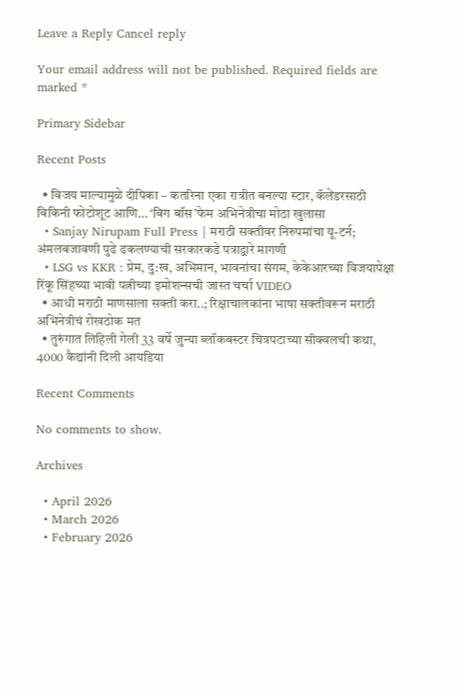Leave a Reply Cancel reply

Your email address will not be published. Required fields are marked *

Primary Sidebar

Recent Posts

  • विजय माल्यामुळे दीपिका – कतरिना एका रात्रीत बनल्या स्टार, कॅलेंडरसाठी बिकिनी फोटोशूट आणि… ‘बिग बॉस’फेम अभिनेत्रीचा मोठा खुलासा
  • Sanjay Nirupam Full Press | मराठी सक्तीवर निरुपमांचा यू-टर्न; अंमलबजावणी पुढे ढकलण्याची सरकारकडे पत्राद्वारे मागणी
  • LSG vs KKR : प्रेम, दु:ख, अभिमान, भावनांचा संगम, केकेआरच्या विजयापेक्षा रिंकू सिंहच्या भावी पत्नीच्या इमोशन्सची जास्त चर्चा VIDEO
  • आधी मराठी माणसाला सक्ती करा..; रिक्षाचालकांना भाषा सक्तीवरून मराठी अभिनेत्रीचं रोखठोक मत
  • तुरुंगात लिहिली गेली 33 वर्षे जुन्या ब्लॉकबस्टर चित्रपटाच्या सीक्वलची कथा, 4000 कैद्यांनी दिली आयडिया

Recent Comments

No comments to show.

Archives

  • April 2026
  • March 2026
  • February 2026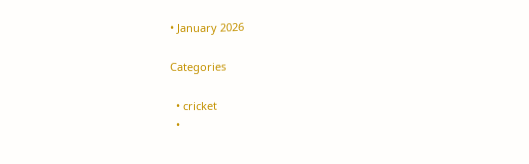• January 2026

Categories

  • cricket
  •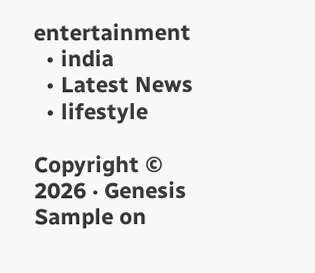entertainment
  • india
  • Latest News
  • lifestyle

Copyright © 2026 · Genesis Sample on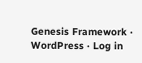Genesis Framework · WordPress · Log in